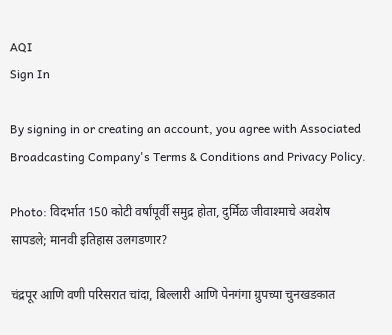AQI
Sign In

By signing in or creating an account, you agree with Associated Broadcasting Company's Terms & Conditions and Privacy Policy.

Photo: विदर्भात 150 कोटी वर्षांपूर्वी समुद्र होता, दुर्मिळ जीवाश्माचे अवशेष सापडले; मानवी इतिहास उलगडणार?

चंद्रपूर आणि वणी परिसरात चांदा, बिल्लारी आणि पेनगंगा ग्रुपच्या चुनखडकात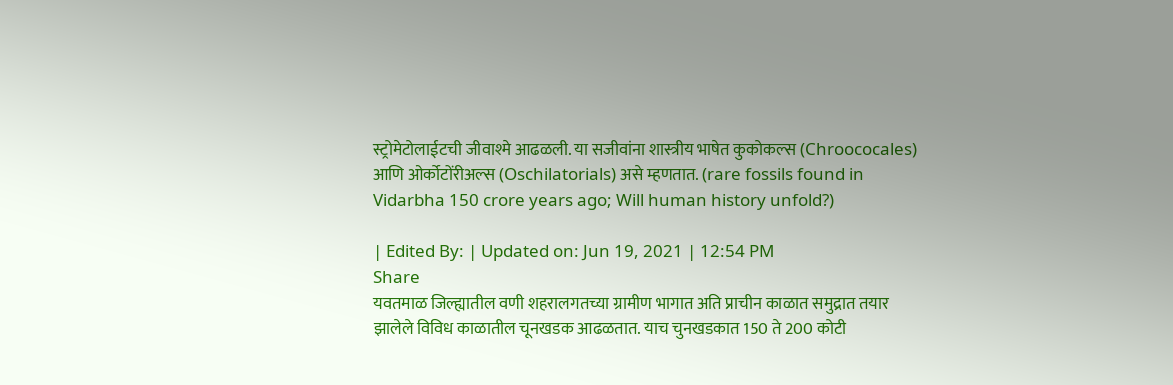स्ट्रोमेटोलाईटची जीवाश्मे आढळली. या सजीवांना शास्त्रीय भाषेत कुकोकल्स (Chroococales) आणि ओर्कोटोंरीअल्स (Oschilatorials) असे म्हणतात. (rare fossils found in Vidarbha 150 crore years ago; Will human history unfold?)

| Edited By: | Updated on: Jun 19, 2021 | 12:54 PM
Share
यवतमाळ जिल्ह्यातील वणी शहरालगतच्या ग्रामीण भागात अति प्राचीन काळात समुद्रात तयार झालेले विविध काळातील चूनखडक आढळतात. याच चुनखडकात 150 ते 200 कोटी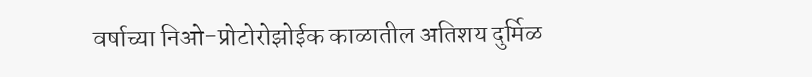वर्षाच्या निओ-प्रोटोरोझोईक काळातील अतिशय दुर्मिळ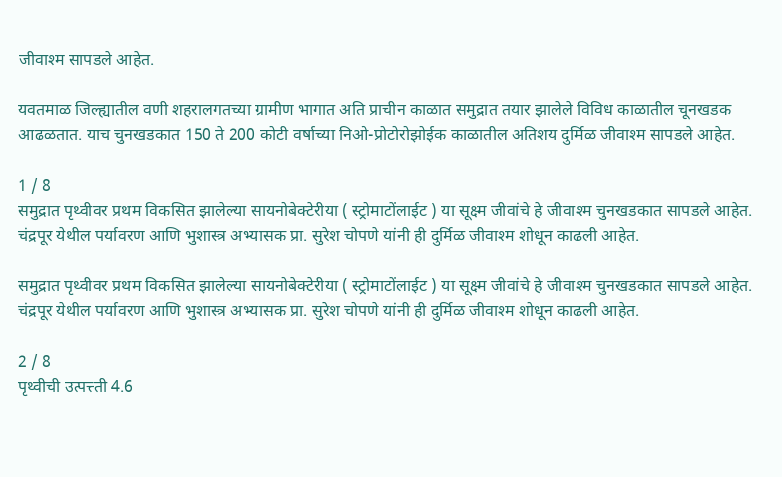जीवाश्म सापडले आहेत.

यवतमाळ जिल्ह्यातील वणी शहरालगतच्या ग्रामीण भागात अति प्राचीन काळात समुद्रात तयार झालेले विविध काळातील चूनखडक आढळतात. याच चुनखडकात 150 ते 200 कोटी वर्षाच्या निओ-प्रोटोरोझोईक काळातील अतिशय दुर्मिळ जीवाश्म सापडले आहेत.

1 / 8
समुद्रात पृथ्वीवर प्रथम विकसित झालेल्या सायनोबेक्टेरीया ( स्ट्रोमाटोंलाईट ) या सूक्ष्म जीवांचे हे जीवाश्म चुनखडकात सापडले आहेत. चंद्रपूर येथील पर्यावरण आणि भुशास्त्र अभ्यासक प्रा. सुरेश चोपणे यांनी ही दुर्मिळ जीवाश्म शोधून काढली आहेत.

समुद्रात पृथ्वीवर प्रथम विकसित झालेल्या सायनोबेक्टेरीया ( स्ट्रोमाटोंलाईट ) या सूक्ष्म जीवांचे हे जीवाश्म चुनखडकात सापडले आहेत. चंद्रपूर येथील पर्यावरण आणि भुशास्त्र अभ्यासक प्रा. सुरेश चोपणे यांनी ही दुर्मिळ जीवाश्म शोधून काढली आहेत.

2 / 8
पृथ्वीची उत्पत्त्ती 4.6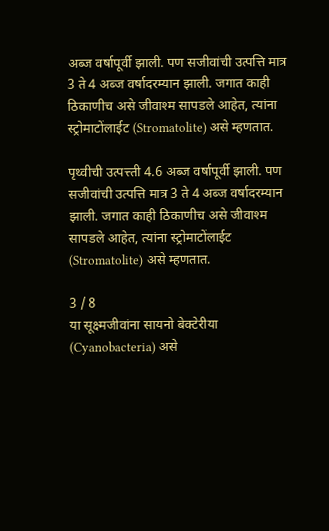अब्ज वर्षापूर्वी झाली. पण सजीवांची उत्पत्ति मात्र 3 ते 4 अब्ज वर्षादरम्यान झाली. जगात काही ठिकाणीच असे जीवाश्म सापडले आहेत, त्यांना स्ट्रोमाटोंलाईट (Stromatolite) असे म्हणतात.

पृथ्वीची उत्पत्त्ती 4.6 अब्ज वर्षापूर्वी झाली. पण सजीवांची उत्पत्ति मात्र 3 ते 4 अब्ज वर्षादरम्यान झाली. जगात काही ठिकाणीच असे जीवाश्म सापडले आहेत, त्यांना स्ट्रोमाटोंलाईट (Stromatolite) असे म्हणतात.

3 / 8
या सूक्ष्मजीवांना सायनो बेक्टेरीया (Cyanobacteria) असे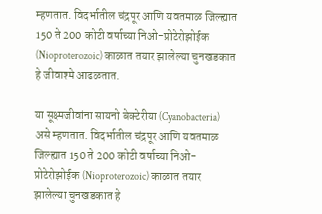म्हणतात. विदर्भातील चंद्रपूर आणि यवतमाळ जिल्ह्यात 150 ते 200 कोटी वर्षाच्या निओ-प्रोटेरोझोईक (Nioproterozoic) काळात तयार झालेल्या चुनखडकात हे जीवाश्मे आढळतात.

या सूक्ष्मजीवांना सायनो बेक्टेरीया (Cyanobacteria) असे म्हणतात. विदर्भातील चंद्रपूर आणि यवतमाळ जिल्ह्यात 150 ते 200 कोटी वर्षाच्या निओ-प्रोटेरोझोईक (Nioproterozoic) काळात तयार झालेल्या चुनखडकात हे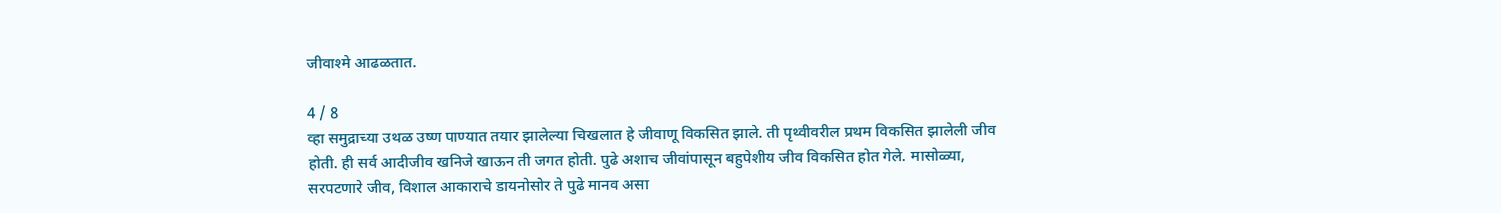जीवाश्मे आढळतात.

4 / 8
व्हा समुद्राच्या उथळ उष्ण पाण्यात तयार झालेल्या चिखलात हे जीवाणू विकसित झाले. ती पृथ्वीवरील प्रथम विकसित झालेली जीव होती. ही सर्व आदीजीव खनिजे खाऊन ती जगत होती. पुढे अशाच जीवांपासून बहुपेशीय जीव विकसित होत गेले. मासोळ्या, सरपटणारे जीव, विशाल आकाराचे डायनोसोर ते पुढे मानव असा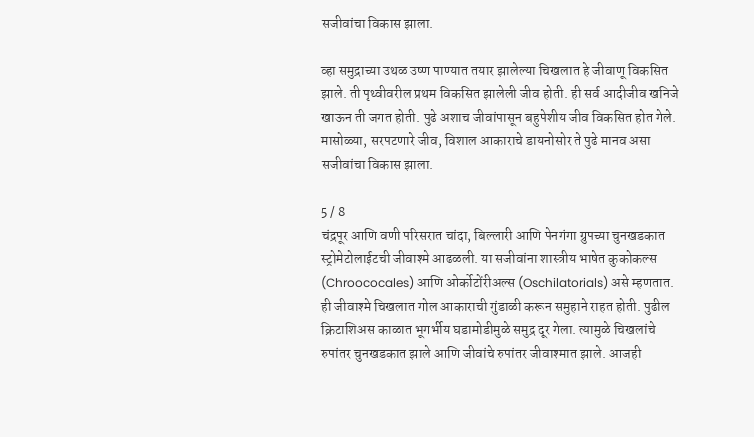सजीवांचा विकास झाला.

व्हा समुद्राच्या उथळ उष्ण पाण्यात तयार झालेल्या चिखलात हे जीवाणू विकसित झाले. ती पृथ्वीवरील प्रथम विकसित झालेली जीव होती. ही सर्व आदीजीव खनिजे खाऊन ती जगत होती. पुढे अशाच जीवांपासून बहुपेशीय जीव विकसित होत गेले. मासोळ्या, सरपटणारे जीव, विशाल आकाराचे डायनोसोर ते पुढे मानव असा सजीवांचा विकास झाला.

5 / 8
चंद्रपूर आणि वणी परिसरात चांदा, बिल्लारी आणि पेनगंगा ग्रुपच्या चुनखडकात स्ट्रोमेटोलाईटची जीवाश्मे आढळली. या सजीवांना शास्त्रीय भाषेत कुकोकल्स (Chroococales) आणि ओर्कोटोंरीअल्स (Oschilatorials) असे म्हणतात. ही जीवाश्मे चिखलात गोल आकाराची गुंडाळी करून समुहाने राहत होती. पुढील क्रिटाशिअस काळात भूगर्भीय घडामोडीमुळे समुद्र दूर गेला. त्यामुळे चिखलांचे रुपांतर चुनखडकात झाले आणि जीवांचे रुपांतर जीवाश्मात झाले. आजही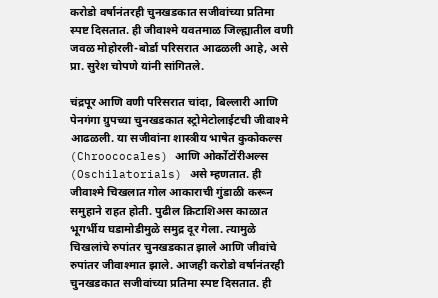करोडो वर्षानंतरही चुनखडकात सजीवांच्या प्रतिमा स्पष्ट दिसतात. ही जीवाश्मे यवतमाळ जिल्ह्यातील वणी जवळ मोहोरली-बोर्डा परिसरात आढळली आहे, असे प्रा. सुरेश चोपणे यांनी सांगितले.

चंद्रपूर आणि वणी परिसरात चांदा, बिल्लारी आणि पेनगंगा ग्रुपच्या चुनखडकात स्ट्रोमेटोलाईटची जीवाश्मे आढळली. या सजीवांना शास्त्रीय भाषेत कुकोकल्स (Chroococales) आणि ओर्कोटोंरीअल्स (Oschilatorials) असे म्हणतात. ही जीवाश्मे चिखलात गोल आकाराची गुंडाळी करून समुहाने राहत होती. पुढील क्रिटाशिअस काळात भूगर्भीय घडामोडीमुळे समुद्र दूर गेला. त्यामुळे चिखलांचे रुपांतर चुनखडकात झाले आणि जीवांचे रुपांतर जीवाश्मात झाले. आजही करोडो वर्षानंतरही चुनखडकात सजीवांच्या प्रतिमा स्पष्ट दिसतात. ही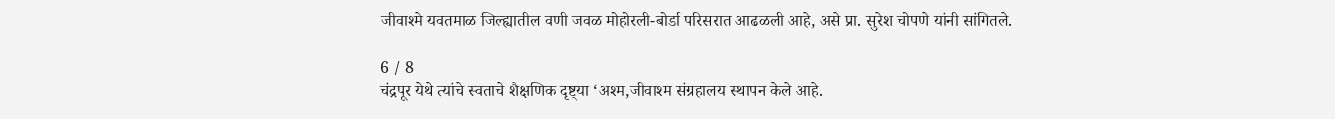जीवाश्मे यवतमाळ जिल्ह्यातील वणी जवळ मोहोरली-बोर्डा परिसरात आढळली आहे, असे प्रा. सुरेश चोपणे यांनी सांगितले.

6 / 8
चंद्रपूर येथे त्यांचे स्वताचे शैक्षणिक दृष्ट्‍या ‘अश्म,जीवाश्म संग्रहालय स्थापन केले आहे.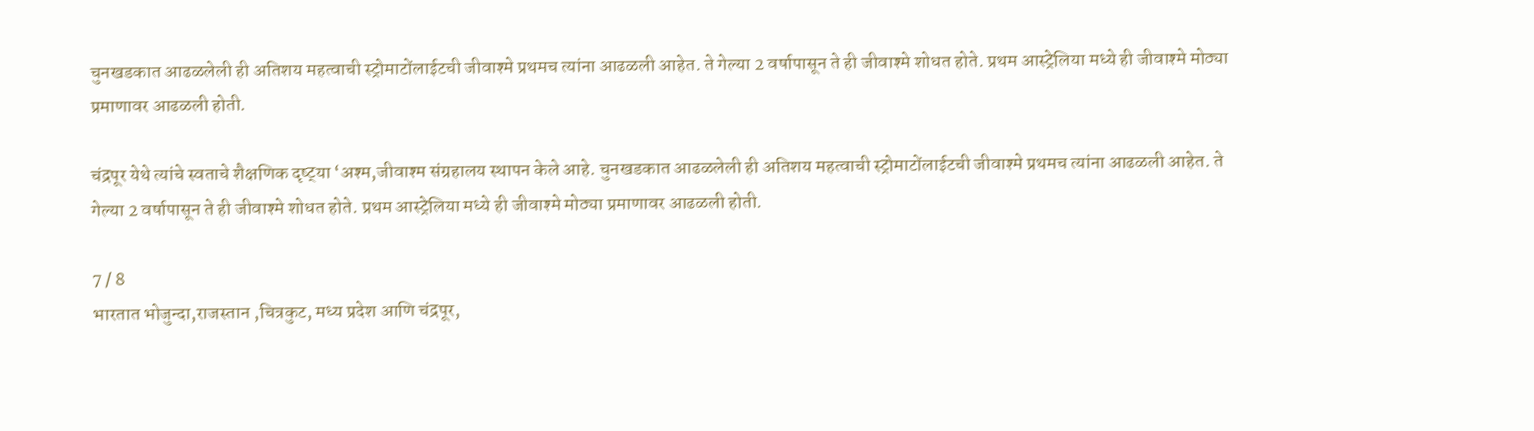चुनखडकात आढळलेली ही अतिशय महत्वाची स्ट्रोमाटोंलाईटची जीवाश्मे प्रथमच त्यांना आढळली आहेत. ते गेल्या 2 वर्षापासून ते ही जीवाश्मे शोधत होते. प्रथम आस्ट्रेलिया मध्ये ही जीवाश्मे मोठ्या प्रमाणावर आढळली होती.

चंद्रपूर येथे त्यांचे स्वताचे शैक्षणिक दृष्ट्‍या ‘अश्म,जीवाश्म संग्रहालय स्थापन केले आहे. चुनखडकात आढळलेली ही अतिशय महत्वाची स्ट्रोमाटोंलाईटची जीवाश्मे प्रथमच त्यांना आढळली आहेत. ते गेल्या 2 वर्षापासून ते ही जीवाश्मे शोधत होते. प्रथम आस्ट्रेलिया मध्ये ही जीवाश्मे मोठ्या प्रमाणावर आढळली होती.

7 / 8
भारतात भोजुन्दा,राजस्तान ,चित्रकुट, मध्य प्रदेश आणि चंद्रपूर,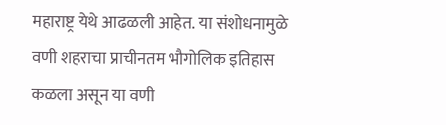महाराष्ट्र येथे आढळली आहेत. या संशोधनामुळे वणी शहराचा प्राचीनतम भौगोलिक इतिहास कळला असून या वणी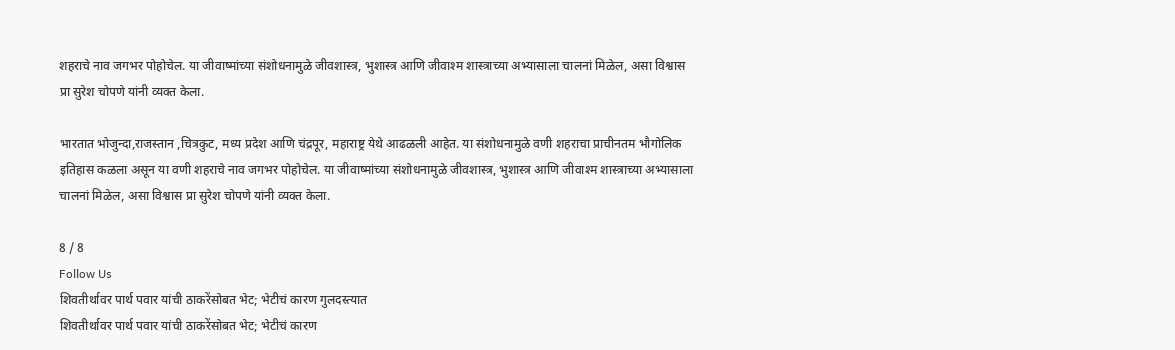शहराचे नाव जगभर पोहोचेल. या जीवाष्मांच्या संशोधनामुळे जीवशास्त्र, भुशास्त्र आणि जीवाश्म शास्त्राच्या अभ्यासाला चालनां मिळेल, असा विश्वास प्रा सुरेश चोपणे यांनी व्यक्त केला.

भारतात भोजुन्दा,राजस्तान ,चित्रकुट, मध्य प्रदेश आणि चंद्रपूर, महाराष्ट्र येथे आढळली आहेत. या संशोधनामुळे वणी शहराचा प्राचीनतम भौगोलिक इतिहास कळला असून या वणी शहराचे नाव जगभर पोहोचेल. या जीवाष्मांच्या संशोधनामुळे जीवशास्त्र, भुशास्त्र आणि जीवाश्म शास्त्राच्या अभ्यासाला चालनां मिळेल, असा विश्वास प्रा सुरेश चोपणे यांनी व्यक्त केला.

8 / 8
Follow Us
शिवतीर्थावर पार्थ पवार यांची ठाकरेंसोबत भेट; भेटीचं कारण गुलदस्त्यात
शिवतीर्थावर पार्थ पवार यांची ठाकरेंसोबत भेट; भेटीचं कारण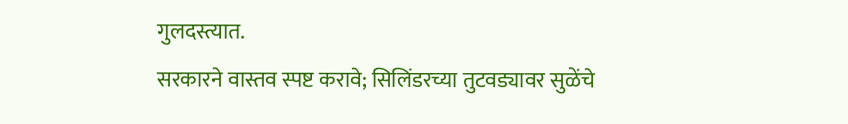गुलदस्त्यात.
सरकारने वास्तव स्पष्ट करावे; सिलिंडरच्या तुटवड्यावर सुळेंचे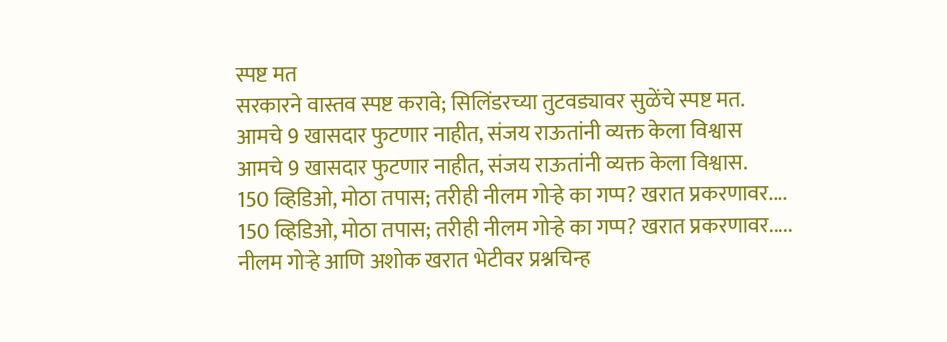स्पष्ट मत
सरकारने वास्तव स्पष्ट करावे; सिलिंडरच्या तुटवड्यावर सुळेंचे स्पष्ट मत.
आमचे 9 खासदार फुटणार नाहीत, संजय राऊतांनी व्यक्त केला विश्वास
आमचे 9 खासदार फुटणार नाहीत, संजय राऊतांनी व्यक्त केला विश्वास.
150 व्हिडिओ, मोठा तपास; तरीही नीलम गोऱ्हे का गप्प? खरात प्रकरणावर....
150 व्हिडिओ, मोठा तपास; तरीही नीलम गोऱ्हे का गप्प? खरात प्रकरणावर.....
नीलम गोऱ्हे आणि अशोक खरात भेटीवर प्रश्नचिन्ह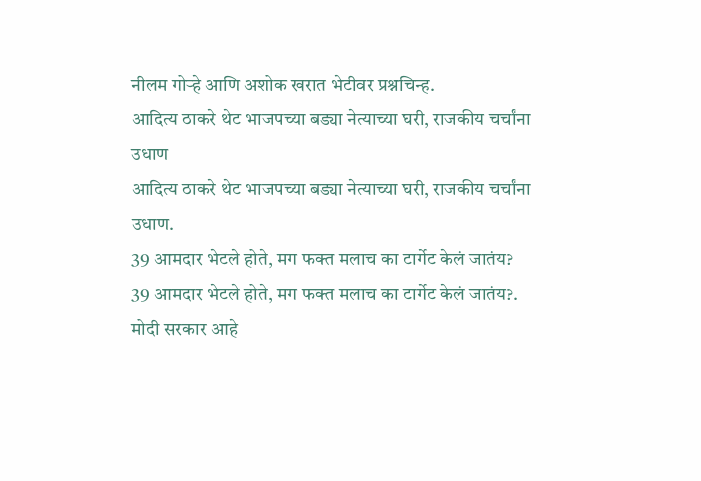नीलम गोऱ्हे आणि अशोक खरात भेटीवर प्रश्नचिन्ह.
आदित्य ठाकरे थेट भाजपच्या बड्या नेत्याच्या घरी, राजकीय चर्चांना उधाण
आदित्य ठाकरे थेट भाजपच्या बड्या नेत्याच्या घरी, राजकीय चर्चांना उधाण.
39 आमदार भेटले होते, मग फक्त मलाच का टार्गेट केलं जातंय?
39 आमदार भेटले होते, मग फक्त मलाच का टार्गेट केलं जातंय?.
मोदी सरकार आहे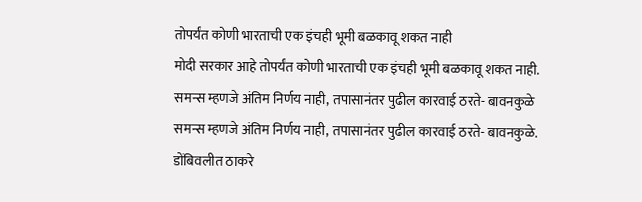तोपर्यंत कोणी भारताची एक इंचही भूमी बळकावू शकत नाही
मोदी सरकार आहे तोपर्यंत कोणी भारताची एक इंचही भूमी बळकावू शकत नाही.
समन्स म्हणजे अंतिम निर्णय नाही, तपासानंतर पुढील कारवाई ठरते- बावनकुळे
समन्स म्हणजे अंतिम निर्णय नाही, तपासानंतर पुढील कारवाई ठरते- बावनकुळे.
डोंबिवलीत ठाकरे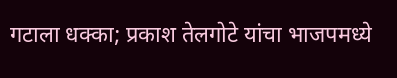गटाला धक्का; प्रकाश तेलगोटे यांचा भाजपमध्ये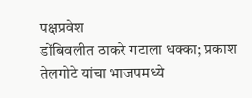पक्षप्रवेश
डोंबिवलीत ठाकरे गटाला धक्का; प्रकाश तेलगोटे यांचा भाजपमध्ये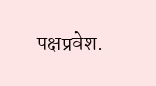पक्षप्रवेश.